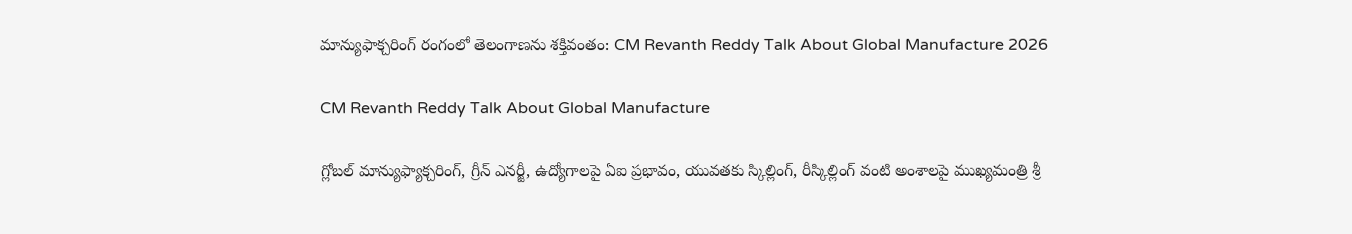మాన్యుఫాక్చరింగ్ రంగంలో తెలంగాణను శక్తివంతం: CM Revanth Reddy Talk About Global Manufacture 2026

CM Revanth Reddy Talk About Global Manufacture

గ్లోబల్ మాన్యుఫ్యాక్చరింగ్, గ్రీన్ ఎనర్జీ, ఉద్యోగాలపై ఏఐ ప్రభావం, యువతకు స్కిల్లింగ్, రీస్కిల్లింగ్ వంటి అంశాలపై ముఖ్యమంత్రి శ్రీ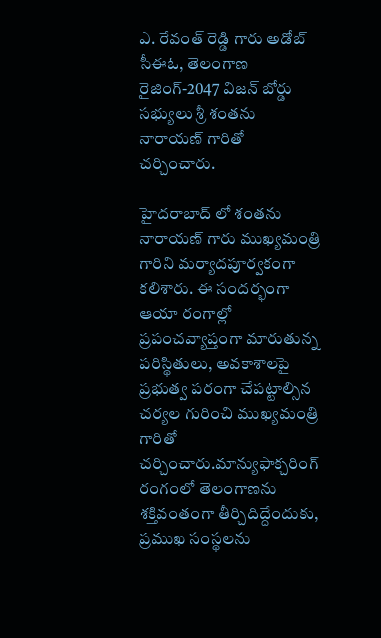ఎ. రేవంత్ రెడ్డి గారు అడోబ్ సీఈఓ, తెలంగాణ రైజింగ్-2047 విజన్ బోర్డు సభ్యులు శ్రీ శంతను నారాయణ్ గారితో చర్చించారు.

హైదరాబాద్ లో శంతను నారాయణ్ గారు ముఖ్యమంత్రి గారిని మర్యాదపూర్వకంగా కలిశారు. ఈ సందర్భంగా ఆయా రంగాల్లో ప్రపంచవ్యాప్తంగా మారుతున్న పరిస్థితులు, అవకాశాలపై ప్రభుత్వ పరంగా చేపట్టాల్సిన చర్యల గురించి ముఖ్యమంత్రి గారితో చర్చించారు.మాన్యుఫాక్చరింగ్ రంగంలో తెలంగాణను శక్తివంతంగా తీర్చిదిద్దేందుకు, ప్రముఖ సంస్థలను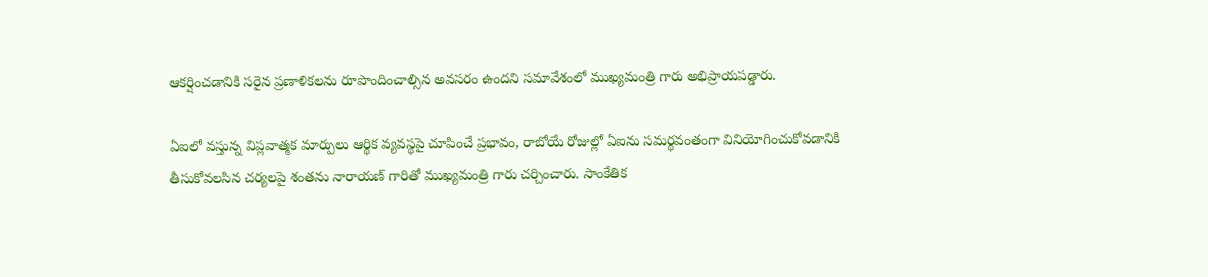ఆకర్షించడానికి సరైన ప్రణాళికలను రూపొందించాల్సిన అవసరం ఉందని సమావేశంలో ముఖ్యమంత్రి గారు అభిప్రాయపడ్డారు.

ఏఐలో వస్తున్న విప్లవాత్మక మార్పులు ఆర్థిక వ్యవస్థపై చూపించే ప్రభావం, రాబోయే రోజుల్లో ఏఐను సమర్థవంతంగా వినియోగించుకోవడానికి తీసుకోవలసిన చర్యలపై శంతను నారాయణ్ గారితో ముఖ్యమంత్రి గారు చర్చించారు. సాంకేతిక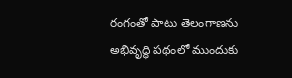రంగంతో పాటు తెలంగాణను అభివృద్ధి పథంలో ముందుకు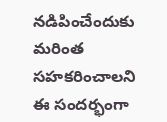నడిపించేందుకు మరింత సహకరించాలని ఈ సందర్భంగా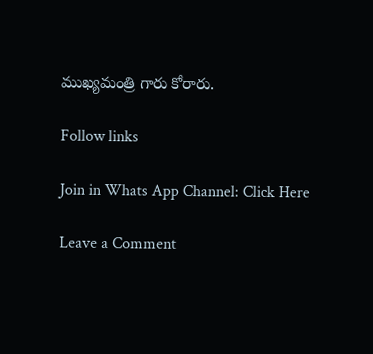ముఖ్యమంత్రి గారు కోరారు.

Follow links

Join in Whats App Channel: Click Here

Leave a Comment